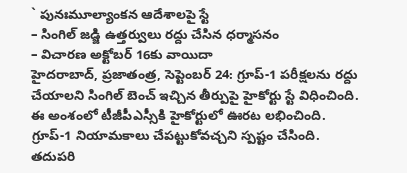` పునఃమూల్యాంకన ఆదేశాలపై స్టే
– సింగిల్ జడ్జి ఉత్తర్వులు రద్దు చేసిన ధర్మాసనం
– విచారణ అక్టోబర్ 16కు వాయిదా
హైదరాబాద్, ప్రజాతంత్ర, సెప్టెంబర్ 24: గ్రూప్-1 పరీక్షలను రద్దు చేయాలని సింగిల్ బెంచ్ ఇచ్చిన తీర్పుపై హైకోర్టు స్టే విధించింది. ఈ అంశంలో టీజీపీఎస్సీకి హైకోర్టులో ఊరట లభించింది. గ్రూప్-1 నియామకాలు చేపట్టుకోవచ్చని స్పష్టం చేసింది. తదుపరి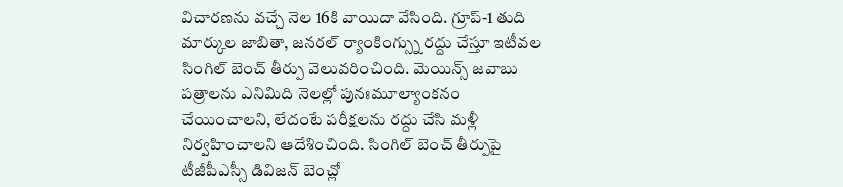విచారణను వచ్చే నెల 16కి వాయిదా వేసింది. గ్రూప్-1 తుది మార్కుల జాబితా, జనరల్ ర్యాంకింగ్స్ను రద్దు చేస్తూ ఇటీవల సింగిల్ బెంచ్ తీర్పు వెలువరించింది. మెయిన్స్ జవాబు పత్రాలను ఎనిమిది నెలల్లో పునఃమూల్యాంకనం చేయించాలని, లేదంటే పరీక్షలను రద్దు చేసి మళ్లీ నిర్వహించాలని ఆదేశించింది. సింగిల్ బెంచ్ తీర్పుపై టీజీపీఎస్సీ డివిజన్ బెంచ్లో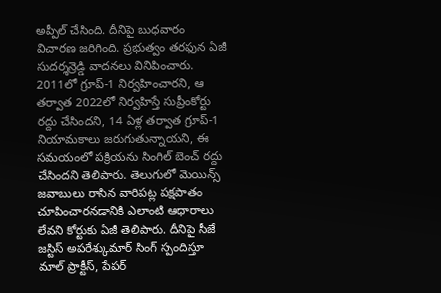అప్పీల్ చేసింది. దీనిపై బుధవారం విచారణ జరిగింది. ప్రభుత్వం తరఫున ఏజీ సుదర్శన్రెడ్డి వాదనలు వినిపించారు. 2011లో గ్రూప్-1 నిర్వహించారని, ఆ తర్వాత 2022లో నిర్వహిస్తే సుప్రీంకోర్టు రద్దు చేసిందని, 14 ఏళ్ల తర్వాత గ్రూప్-1 నియామకాలు జరుగుతున్నాయని, ఈ సమయంలో పక్రియను సింగిల్ బెంచ్ రద్దు చేసిందని తెలిపారు. తెలుగులో మెయిన్స్ జవాబులు రాసిన వారిపట్ల పక్షపాతం చూపించారనడానికి ఎలాంటి ఆధారాలు లేవని కోర్టుకు ఏజీ తెలిపారు. దీనిపై సీజే జస్టిస్ అపరేశ్కుమార్ సింగ్ స్పందిస్తూ మాల్ ప్రాక్టీస్, పేపర్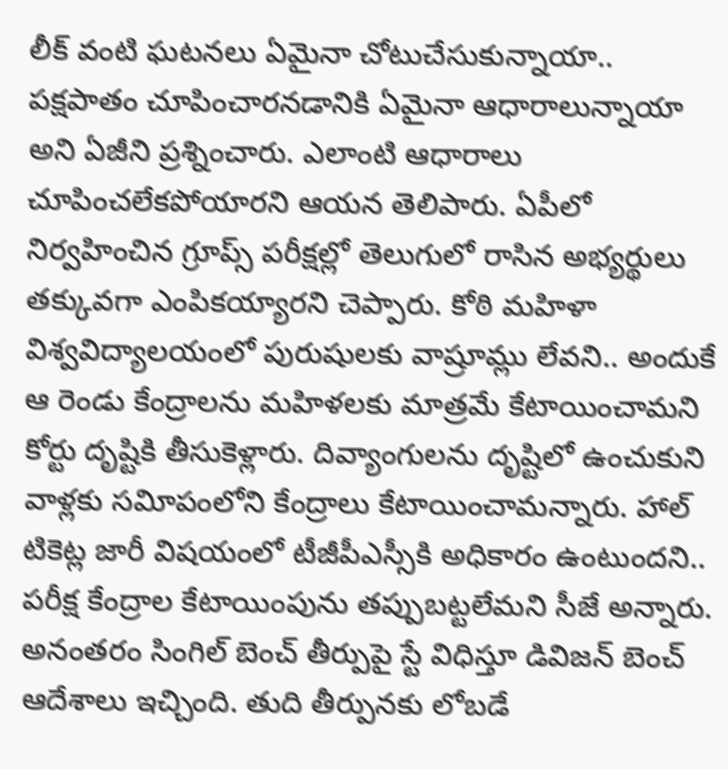లీక్ వంటి ఘటనలు ఏమైనా చోటుచేసుకున్నాయా.. పక్షపాతం చూపించారనడానికి ఏమైనా ఆధారాలున్నాయా అని ఏజీని ప్రశ్నించారు. ఎలాంటి ఆధారాలు చూపించలేకపోయారని ఆయన తెలిపారు. ఏపీలో నిర్వహించిన గ్రూప్స్ పరీక్షల్లో తెలుగులో రాసిన అభ్యర్థులు తక్కువగా ఎంపికయ్యారని చెప్పారు. కోఠి మహిళా విశ్వవిద్యాలయంలో పురుషులకు వాష్రూమ్లు లేవని.. అందుకే ఆ రెండు కేంద్రాలను మహిళలకు మాత్రమే కేటాయించామని కోర్టు దృష్టికి తీసుకెళ్లారు. దివ్యాంగులను దృష్టిలో ఉంచుకుని వాళ్లకు సవిూపంలోని కేంద్రాలు కేటాయించామన్నారు. హాల్ టికెట్ల జారీ విషయంలో టీజీపీఎస్సీకి అధికారం ఉంటుందని.. పరీక్ష కేంద్రాల కేటాయింపును తప్పుబట్టలేమని సీజే అన్నారు. అనంతరం సింగిల్ బెంచ్ తీర్పుపై స్టే విధిస్తూ డివిజన్ బెంచ్ ఆదేశాలు ఇచ్చింది. తుది తీర్పునకు లోబడే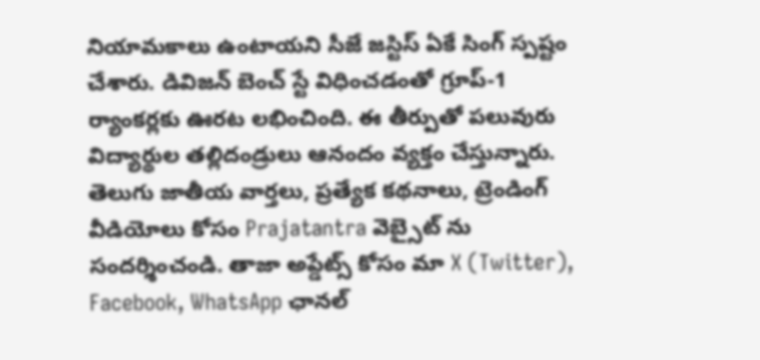నియామకాలు ఉంటాయని సీజే జస్టిస్ ఏకే సింగ్ స్పష్టం చేశారు. డివిజన్ బెంచ్ స్టే విధించడంతో గ్రూప్-1 ర్యాంకర్లకు ఊరట లభించింది. ఈ తీర్పుతో పలువురు విద్యార్థుల తల్లిదండ్రులు ఆనందం వ్యక్తం చేస్తున్నారు.
తెలుగు జాతీయ వార్తలు, ప్రత్యేక కథనాలు, ట్రెండింగ్ వీడియోలు కోసం Prajatantra వెబ్సైట్ ను సందర్శించండి. తాజా అప్డేట్స్ కోసం మా X (Twitter), Facebook, WhatsApp ఛానల్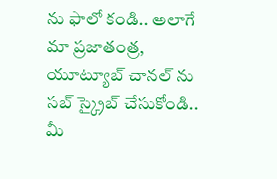ను ఫాలో కండి.. అలాగే మా ప్రజాతంత్ర, యూట్యూబ్ చానల్ ను సబ్ స్క్రైబ్ చేసుకోండి.. మీ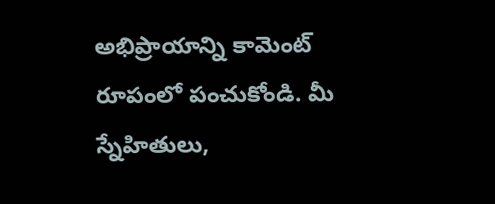అభిప్రాయాన్ని కామెంట్ రూపంలో పంచుకోండి. మీ స్నేహితులు,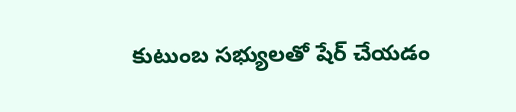కుటుంబ సభ్యులతో షేర్ చేయడం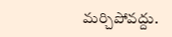మర్చిపోవద్దు.